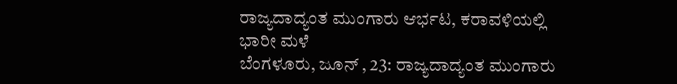ರಾಜ್ಯದಾದ್ಯಂತ ಮುಂಗಾರು ಆರ್ಭಟ, ಕರಾವಳಿಯಲ್ಲಿ ಭಾರೀ ಮಳೆ
ಬೆಂಗಳೂರು, ಜೂನ್ , 23: ರಾಜ್ಯದಾದ್ಯಂತ ಮುಂಗಾರು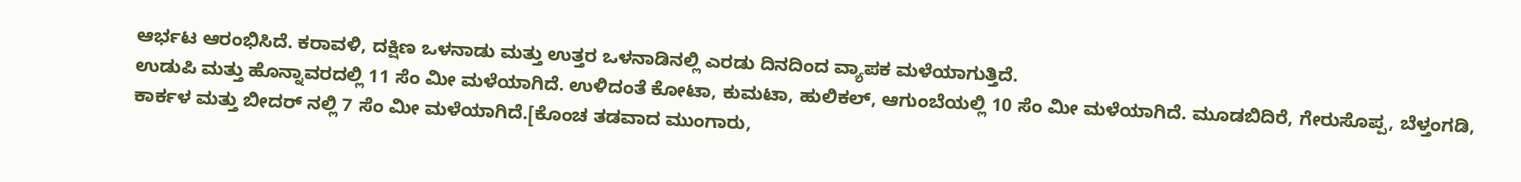ಆರ್ಭಟ ಆರಂಭಿಸಿದೆ. ಕರಾವಳಿ, ದಕ್ಷಿಣ ಒಳನಾಡು ಮತ್ತು ಉತ್ತರ ಒಳನಾಡಿನಲ್ಲಿ ಎರಡು ದಿನದಿಂದ ವ್ಯಾಪಕ ಮಳೆಯಾಗುತ್ತಿದೆ.
ಉಡುಪಿ ಮತ್ತು ಹೊನ್ನಾವರದಲ್ಲಿ 11 ಸೆಂ ಮೀ ಮಳೆಯಾಗಿದೆ. ಉಳಿದಂತೆ ಕೋಟಾ, ಕುಮಟಾ, ಹುಲಿಕಲ್, ಆಗುಂಬೆಯಲ್ಲಿ 10 ಸೆಂ ಮೀ ಮಳೆಯಾಗಿದೆ. ಮೂಡಬಿದಿರೆ, ಗೇರುಸೊಪ್ಪ, ಬೆಳ್ತಂಗಡಿ, ಕಾರ್ಕಳ ಮತ್ತು ಬೀದರ್ ನಲ್ಲಿ 7 ಸೆಂ ಮೀ ಮಳೆಯಾಗಿದೆ.[ಕೊಂಚ ತಡವಾದ ಮುಂಗಾರು,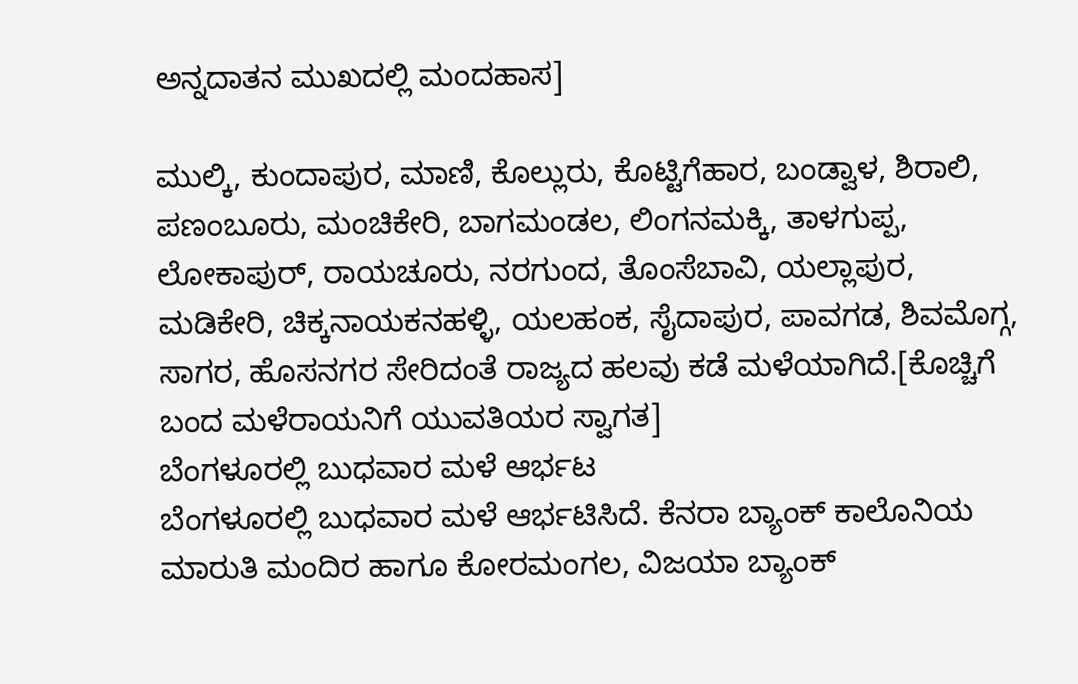ಅನ್ನದಾತನ ಮುಖದಲ್ಲಿ ಮಂದಹಾಸ]

ಮುಲ್ಕಿ, ಕುಂದಾಪುರ, ಮಾಣಿ, ಕೊಲ್ಲುರು, ಕೊಟ್ಟಿಗೆಹಾರ, ಬಂಡ್ವಾಳ, ಶಿರಾಲಿ, ಪಣಂಬೂರು, ಮಂಚಿಕೇರಿ, ಬಾಗಮಂಡಲ, ಲಿಂಗನಮಕ್ಕಿ, ತಾಳಗುಪ್ಪ, ಲೋಕಾಪುರ್, ರಾಯಚೂರು, ನರಗುಂದ, ತೊಂಸೆಬಾವಿ, ಯಲ್ಲಾಪುರ, ಮಡಿಕೇರಿ, ಚಿಕ್ಕನಾಯಕನಹಳ್ಳಿ, ಯಲಹಂಕ, ಸೈದಾಪುರ, ಪಾವಗಡ, ಶಿವಮೊಗ್ಗ, ಸಾಗರ, ಹೊಸನಗರ ಸೇರಿದಂತೆ ರಾಜ್ಯದ ಹಲವು ಕಡೆ ಮಳೆಯಾಗಿದೆ.[ಕೊಚ್ಚಿಗೆ ಬಂದ ಮಳೆರಾಯನಿಗೆ ಯುವತಿಯರ ಸ್ವಾಗತ]
ಬೆಂಗಳೂರಲ್ಲಿ ಬುಧವಾರ ಮಳೆ ಆರ್ಭಟ
ಬೆಂಗಳೂರಲ್ಲಿ ಬುಧವಾರ ಮಳೆ ಆರ್ಭಟಿಸಿದೆ. ಕೆನರಾ ಬ್ಯಾಂಕ್ ಕಾಲೊನಿಯ ಮಾರುತಿ ಮಂದಿರ ಹಾಗೂ ಕೋರಮಂಗಲ, ವಿಜಯಾ ಬ್ಯಾಂಕ್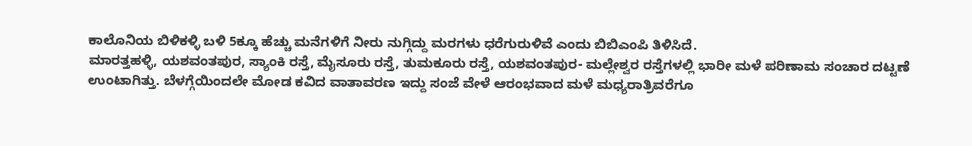ಕಾಲೊನಿಯ ಬಿಳಿಕಳ್ಳಿ ಬಳಿ 5ಕ್ಕೂ ಹೆಚ್ಚು ಮನೆಗಳಿಗೆ ನೀರು ನುಗ್ಗಿದ್ದು ಮರಗಳು ಧರೆಗುರುಳಿವೆ ಎಂದು ಬಿಬಿಎಂಪಿ ತಿಳಿಸಿದೆ.
ಮಾರತ್ತಹಳ್ಳಿ, ಯಶವಂತಪುರ, ಸ್ಯಾಂಕಿ ರಸ್ತೆ, ಮೈಸೂರು ರಸ್ತೆ, ತುಮಕೂರು ರಸ್ತೆ, ಯಶವಂತಪುರ- ಮಲ್ಲೇಶ್ವರ ರಸ್ತೆಗಳಲ್ಲಿ ಭಾರೀ ಮಳೆ ಪರಿಣಾಮ ಸಂಚಾರ ದಟ್ಟಣೆ ಉಂಟಾಗಿತ್ತು. ಬೆಳಗ್ಗೆಯಿಂದಲೇ ಮೋಡ ಕವಿದ ವಾತಾವರಣ ಇದ್ದು ಸಂಜೆ ವೇಳೆ ಆರಂಭವಾದ ಮಳೆ ಮಧ್ಯರಾತ್ರಿವರೆಗೂ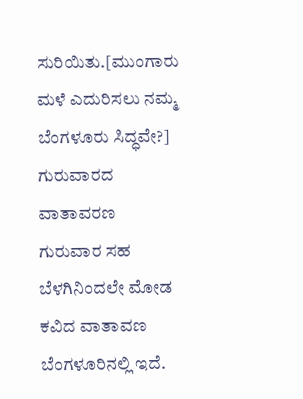ಸುರಿಯಿತು.[ಮುಂಗಾರು ಮಳೆ ಎದುರಿಸಲು ನಮ್ಮ ಬೆಂಗಳೂರು ಸಿದ್ಧವೇ?]
ಗುರುವಾರದ ವಾತಾವರಣ
ಗುರುವಾರ ಸಹ ಬೆಳಗಿನಿಂದಲೇ ಮೋಡ ಕವಿದ ವಾತಾವಣ ಬೆಂಗಳೂರಿನಲ್ಲಿ ಇದೆ.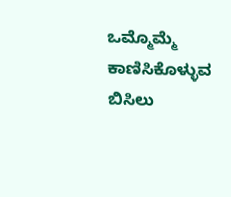ಒಮ್ಮೊಮ್ಮೆ ಕಾಣಿಸಿಕೊಳ್ಳುವ ಬಿಸಿಲು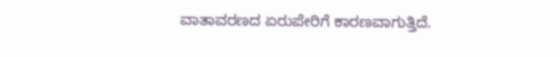ವಾತಾವರಣದ ಏರುಪೇರಿಗೆ ಕಾರಣವಾಗುತ್ತಿದೆ.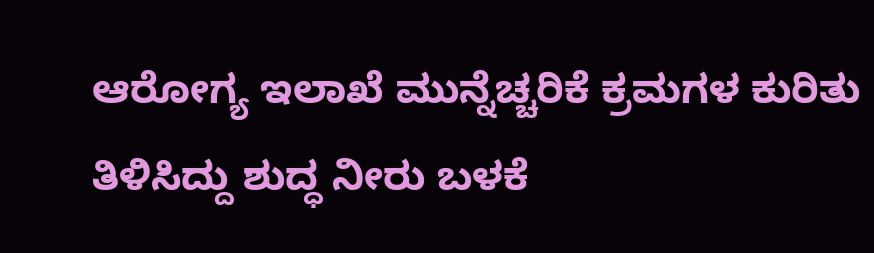ಆರೋಗ್ಯ ಇಲಾಖೆ ಮುನ್ನೆಚ್ಚರಿಕೆ ಕ್ರಮಗಳ ಕುರಿತು ತಿಳಿಸಿದ್ದು ಶುದ್ಧ ನೀರು ಬಳಕೆ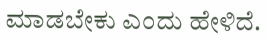ಮಾಡಬೇಕು ಎಂದು ಹೇಳಿದೆ.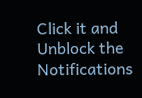Click it and Unblock the Notifications